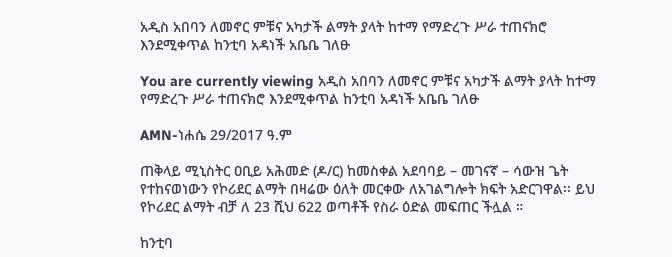አዲስ አበባን ለመኖር ምቹና አካታች ልማት ያላት ከተማ የማድረጉ ሥራ ተጠናክሮ እንደሚቀጥል ከንቲባ አዳነች አቤቤ ገለፁ

You are currently viewing አዲስ አበባን ለመኖር ምቹና አካታች ልማት ያላት ከተማ የማድረጉ ሥራ ተጠናክሮ እንደሚቀጥል ከንቲባ አዳነች አቤቤ ገለፁ

AMN-ነሐሴ 29/2017 ዓ.ም

ጠቅላይ ሚኒስትር ዐቢይ አሕመድ (ዶ/ር) ከመስቀል አደባባይ – መገናኛ – ሳውዝ ጌት የተከናወነውን የኮሪደር ልማት በዛሬው ዕለት መርቀው ለአገልግሎት ክፍት አድርገዋል፡፡ ይህ የኮሪደር ልማት ብቻ ለ 23 ሺህ 622 ወጣቶች የስራ ዕድል መፍጠር ችሏል ።

ከንቲባ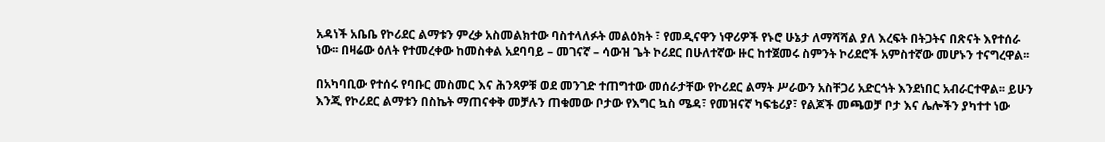አዳነች አቤቤ የኮሪደር ልማቱን ምረቃ አስመልክተው ባስተላለፉት መልዕክት ፣ የመዲናዋን ነዋሪዎች የኑሮ ሁኔታ ለማሻሻል ያለ እረፍት በትጋትና በጽናት እየተሰራ ነው፡፡ በዛሬው ዕለት የተመረቀው ከመስቀል አደባባይ – መገናኛ – ሳውዝ ጌት ኮሪደር በሁለተኛው ዙር ከተጀመሩ ስምንት ኮሪደሮች አምስተኛው መሆኑን ተናግረዋል፡፡

በአካባቢው የተሰሩ የባቡር መስመር እና ሕንጻዎቹ ወደ መንገድ ተጠግተው መሰራታቸው የኮሪደር ልማት ሥራውን አስቸጋሪ አድርጎት እንደነበር አብራርተዋል፡፡ ይሁን እንጂ የኮሪደር ልማቱን በስኬት ማጠናቀቅ መቻሉን ጠቁመው ቦታው የእግር ኳስ ሜዳ፣ የመዝናኛ ካፍቴሪያ፣ የልጆች መጫወቻ ቦታ እና ሌሎችን ያካተተ ነው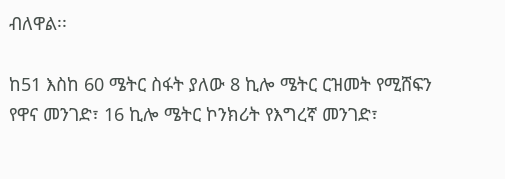ብለዋል፡፡

ከ51 እስከ 60 ሜትር ስፋት ያለው 8 ኪሎ ሜትር ርዝመት የሚሸፍን የዋና መንገድ፣ 16 ኪሎ ሜትር ኮንክሪት የእግረኛ መንገድ፣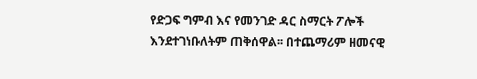የድጋፍ ግምብ እና የመንገድ ዳር ስማርት ፖሎች እንደተገነቡለትም ጠቅሰዋል፡፡ በተጨማሪም ዘመናዊ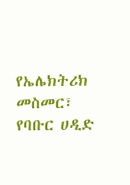የኤሌክትሪክ መስመር፣ የባቡር ሀዲድ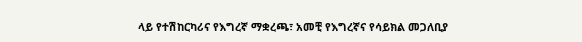ላይ የተሽከርካሪና የእግረኛ ማቋረጫ፣ አመቺ የእግረኛና የሳይክል መጋለቢያ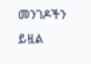መንገዶችን ይዟል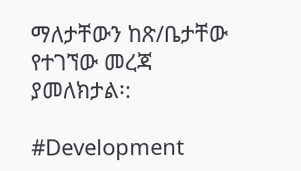ማለታቸውን ከጽ/ቤታቸው የተገኘው መረጃ ያመለክታል፡:

#Development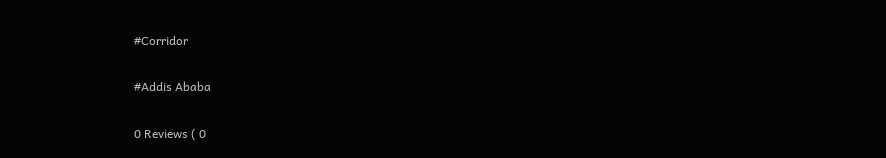#Corridor

#Addis Ababa

0 Reviews ( 0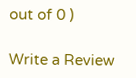out of 0 )

Write a Review